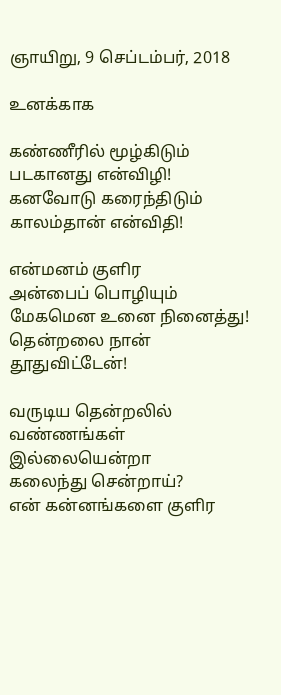ஞாயிறு, 9 செப்டம்பர், 2018

உனக்காக

கண்ணீரில் மூழ்கிடும்
படகானது என்விழி!
கனவோடு கரைந்திடும்
காலம்தான் என்விதி!

என்மனம் குளிர
அன்பைப் பொழியும்
மேகமென உனை நினைத்து!
தென்றலை நான் தூதுவிட்டேன்!

வருடிய தென்றலில்
வண்ணங்கள் இல்லையென்றா
கலைந்து சென்றாய்?
என் கன்னங்களை குளிர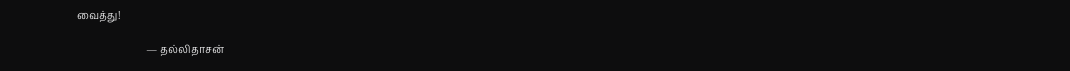வைத்து!

                            — தல்லிதாசன்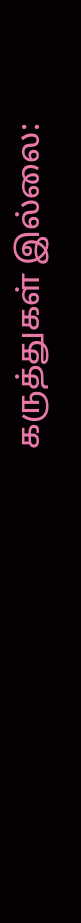கருத்துகள் இல்லை: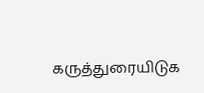கருத்துரையிடுக